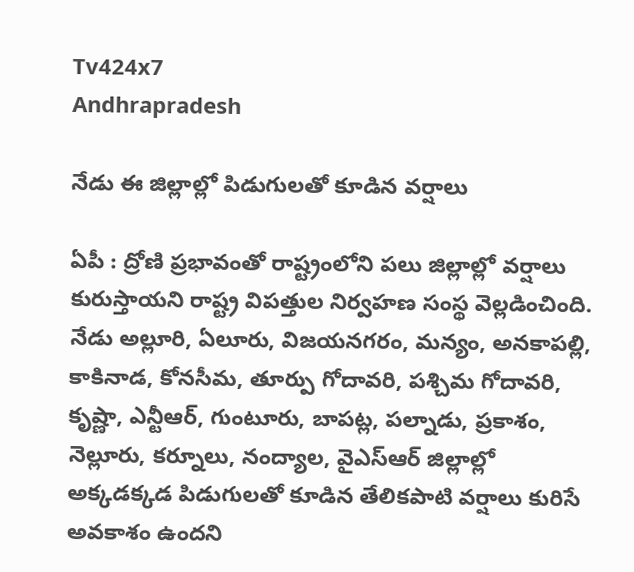Tv424x7
Andhrapradesh

నేడు ఈ జిల్లాల్లో పిడుగులతో కూడిన వర్షాలు

ఏపీ : ద్రోణి ప్రభావంతో రాష్ట్రంలోని ప‌లు జిల్లాల్లో వ‌ర్షాలు కురుస్తాయ‌ని రాష్ట్ర విప‌త్తుల నిర్వ‌హ‌ణ సంస్థ వెల్ల‌డించింది. నేడు అల్లూరి, ఏలూరు, విజయనగరం, మన్యం, అనకాపల్లి, కాకినాడ, కోనసీమ, తూర్పు గోదావరి, పశ్చిమ గోదావరి, కృష్ణా, ఎన్టీఆర్, గుంటూరు, బాపట్ల, పల్నాడు, ప్రకాశం, నెల్లూరు, కర్నూలు, నంద్యాల, వైఎస్ఆర్ జిల్లాల్లో అక్కడక్కడ పిడుగులతో కూడిన తేలికపాటి వర్షాలు కురిసే అవకాశం ఉందని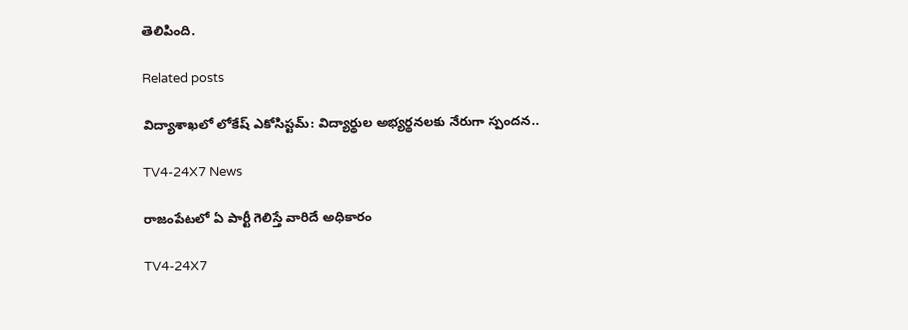తెలిపింది.

Related posts

విద్యాశాఖలో లోకేష్ ఎకోసిస్టమ్: విద్యార్థుల అభ్యర్థనలకు నేరుగా స్పందన..

TV4-24X7 News

రాజంపేటలో ఏ పార్టీ గెలిస్తే వారిదే అధికారం

TV4-24X7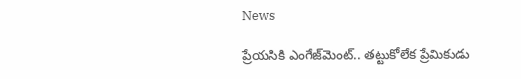News

ప్రేయసికి ఎంగేజ్‌మెంట్.. తట్టుకోలేక ప్రేమికుడు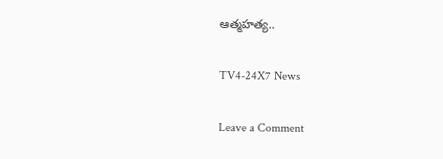ఆత్మహత్య..

TV4-24X7 News

Leave a Comment